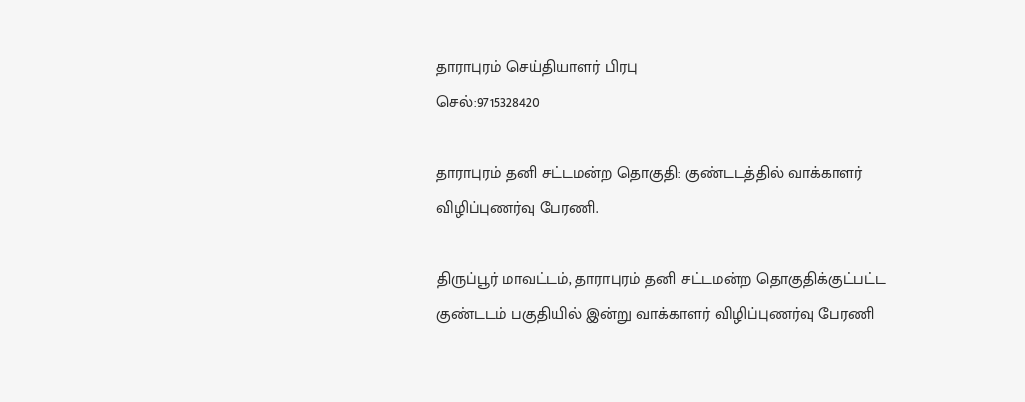தாராபுரம் செய்தியாளர் பிரபு
செல்:9715328420

தாராபுரம் தனி சட்டமன்ற தொகுதி: குண்டடத்தில் வாக்காளர் விழிப்புணர்வு பேரணி.

திருப்பூர் மாவட்டம், தாராபுரம் தனி சட்டமன்ற தொகுதிக்குட்பட்ட குண்டடம் பகுதியில் இன்று வாக்காளர் விழிப்புணர்வு பேரணி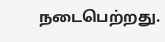நடைபெற்றது.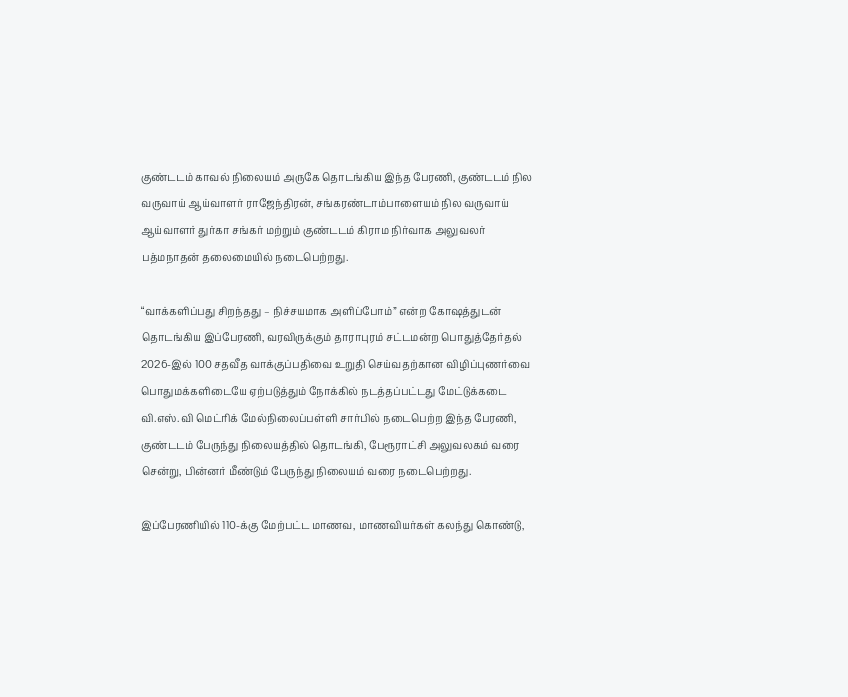குண்டடம் காவல் நிலையம் அருகே தொடங்கிய இந்த பேரணி, குண்டடம் நில வருவாய் ஆய்வாளர் ராஜேந்திரன், சங்கரண்டாம்பாளையம் நில வருவாய் ஆய்வாளர் துர்கா சங்கர் மற்றும் குண்டடம் கிராம நிர்வாக அலுவலர் பத்மநாதன் தலைமையில் நடைபெற்றது.

“வாக்களிப்பது சிறந்தது – நிச்சயமாக அளிப்போம்” என்ற கோஷத்துடன் தொடங்கிய இப்பேரணி, வரவிருக்கும் தாராபுரம் சட்டமன்ற பொதுத்தேர்தல் 2026-இல் 100 சதவீத வாக்குப்பதிவை உறுதி செய்வதற்கான விழிப்புணர்வை பொதுமக்களிடையே ஏற்படுத்தும் நோக்கில் நடத்தப்பட்டது மேட்டுக்கடை வி.எஸ்.வி மெட்ரிக் மேல்நிலைப்பள்ளி சார்பில் நடைபெற்ற இந்த பேரணி, குண்டடம் பேருந்து நிலையத்தில் தொடங்கி, பேரூராட்சி அலுவலகம் வரை சென்று, பின்னர் மீண்டும் பேருந்து நிலையம் வரை நடைபெற்றது.

இப்பேரணியில் 110-க்கு மேற்பட்ட மாணவ, மாணவியர்கள் கலந்து கொண்டு,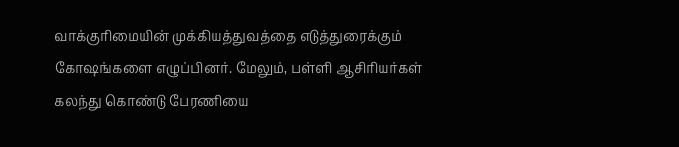வாக்குரிமையின் முக்கியத்துவத்தை எடுத்துரைக்கும் கோஷங்களை எழுப்பினர். மேலும், பள்ளி ஆசிரியர்கள் கலந்து கொண்டு பேரணியை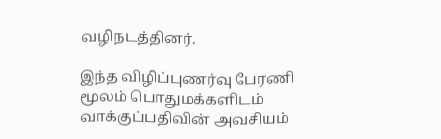வழிநடத்தினர்.

இந்த விழிப்புணர்வு பேரணி மூலம் பொதுமக்களிடம் வாக்குப்பதிவின் அவசியம்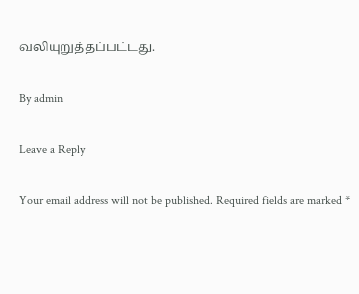வலியுறுத்தப்பட்டது.

By admin

Leave a Reply

Your email address will not be published. Required fields are marked *